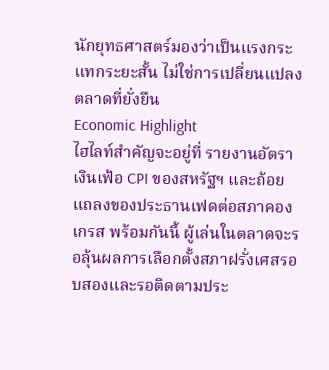นักยุทธศาสตร์มองว่าเป็นแรงกระแทกระยะสั้น ไม่ใช่การเปลี่ยนแปลงตลาดที่ยั่งยืน
Economic Highlight
ไฮไลท์สำคัญจะอยู่ที่ รายงานอัตราเงินเฟ้อ CPI ของสหรัฐฯ และถ้อยแถลงของประธานเฟดต่อสภาคองเกรส พร้อมกันนี้ ผู้เล่นในตลาดจะรอลุ้นผลการเลือกตั้งสภาฝรั่งเศสรอบสองและรอติดตามประ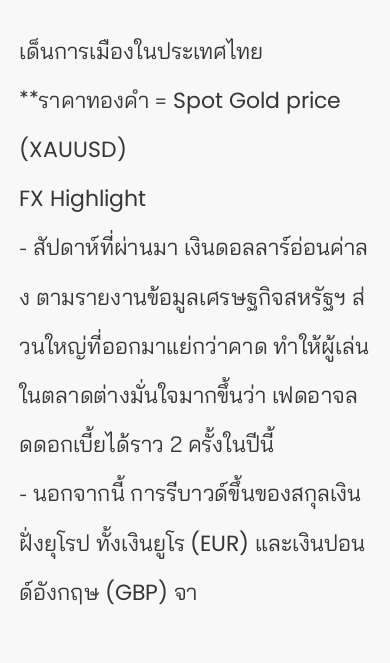เด็นการเมืองในประเทศไทย
**ราคาทองคำ = Spot Gold price (XAUUSD)
FX Highlight
- สัปดาห์ที่ผ่านมา เงินดอลลาร์อ่อนค่าลง ตามรายงานข้อมูลเศรษฐกิจสหรัฐฯ ส่วนใหญ่ที่ออกมาแย่กว่าคาด ทำให้ผู้เล่นในตลาดต่างมั่นใจมากขึ้นว่า เฟดอาจลดดอกเบี้ยได้ราว 2 ครั้งในปีนี้
- นอกจากนี้ การรีบาวด์ขึ้นของสกุลเงินฝั่งยุโรป ทั้งเงินยูโร (EUR) และเงินปอนด์อังกฤษ (GBP) จา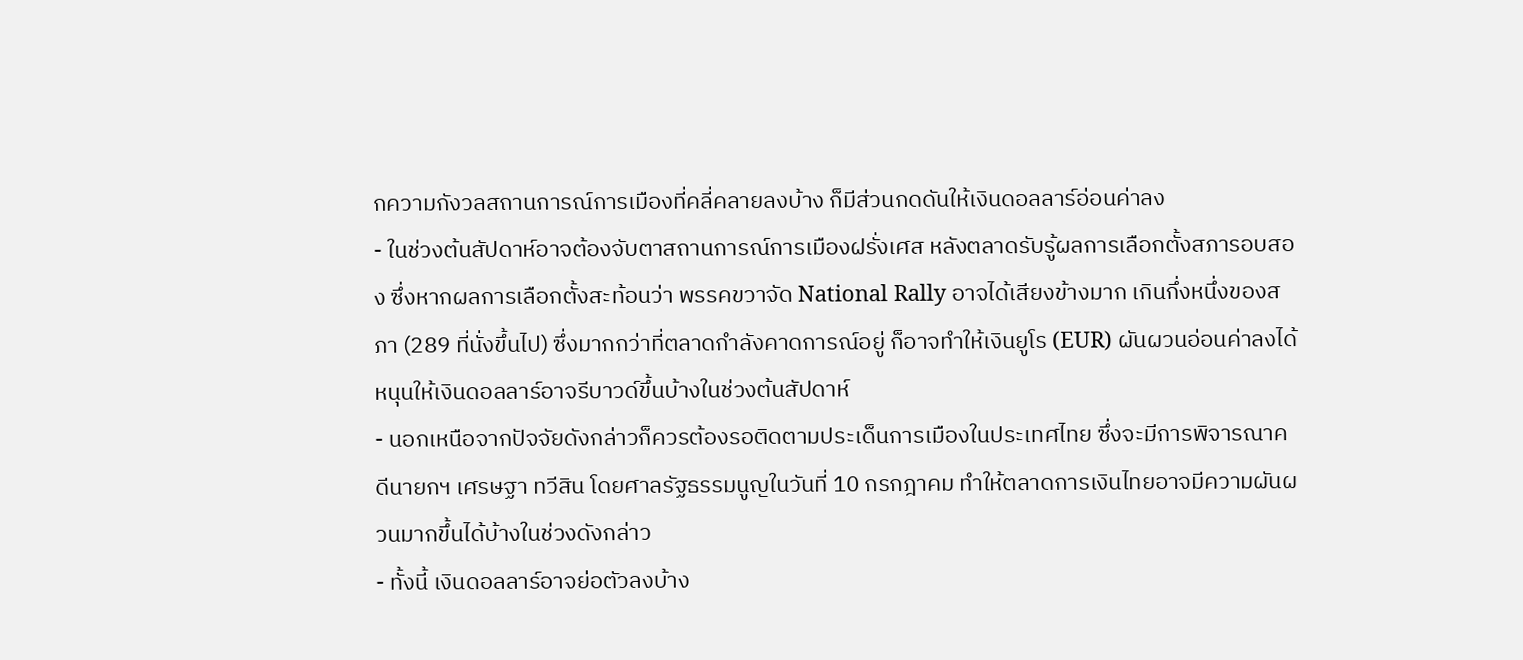กความกังวลสถานการณ์การเมืองที่คลี่คลายลงบ้าง ก็มีส่วนกดดันให้เงินดอลลาร์อ่อนค่าลง
- ในช่วงต้นสัปดาห์อาจต้องจับตาสถานการณ์การเมืองฝรั่งเศส หลังตลาดรับรู้ผลการเลือกตั้งสภารอบสอง ซึ่งหากผลการเลือกตั้งสะท้อนว่า พรรคขวาจัด National Rally อาจได้เสียงข้างมาก เกินกึ่งหนึ่งของสภา (289 ที่นั่งขึ้นไป) ซึ่งมากกว่าที่ตลาดกำลังคาดการณ์อยู่ ก็อาจทำให้เงินยูโร (EUR) ผันผวนอ่อนค่าลงได้ หนุนให้เงินดอลลาร์อาจรีบาวด์ขึ้นบ้างในช่วงต้นสัปดาห์
- นอกเหนือจากปัจจัยดังกล่าวก็ควรต้องรอติดตามประเด็นการเมืองในประเทศไทย ซึ่งจะมีการพิจารณาคดีนายกฯ เศรษฐา ทวีสิน โดยศาลรัฐธรรมนูญในวันที่ 10 กรกฎาคม ทำให้ตลาดการเงินไทยอาจมีความผันผวนมากขึ้นได้บ้างในช่วงดังกล่าว
- ทั้งนี้ เงินดอลลาร์อาจย่อตัวลงบ้าง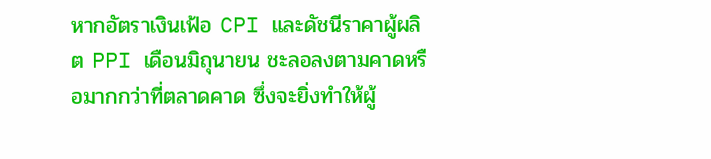หากอัตราเงินเฟ้อ CPI และดัชนีราคาผู้ผลิต PPI เดือนมิถุนายน ชะลอลงตามคาดหรือมากกว่าที่ตลาดคาด ซึ่งจะยิ่งทำให้ผู้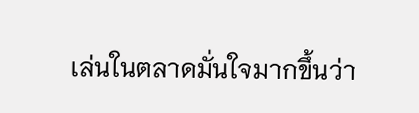เล่นในตลาดมั่นใจมากขึ้นว่า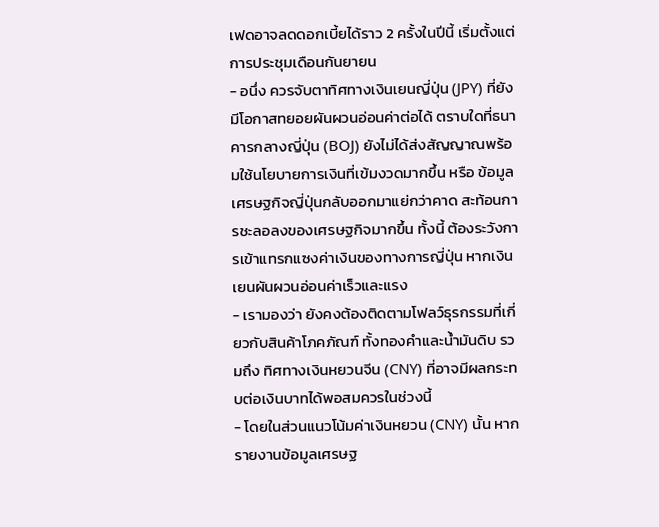เฟดอาจลดดอกเบี้ยได้ราว 2 ครั้งในปีนี้ เริ่มตั้งแต่การประชุมเดือนกันยายน
- อนึ่ง ควรจับตาทิศทางเงินเยนญี่ปุ่น (JPY) ที่ยังมีโอกาสทยอยผันผวนอ่อนค่าต่อได้ ตราบใดที่ธนาคารกลางญี่ปุ่น (BOJ) ยังไม่ได้ส่งสัญญาณพร้อมใช้นโยบายการเงินที่เข้มงวดมากขึ้น หรือ ข้อมูลเศรษฐกิจญี่ปุ่นกลับออกมาแย่กว่าคาด สะท้อนการชะลอลงของเศรษฐกิจมากขึ้น ทั้งนี้ ต้องระวังการเข้าแทรกแซงค่าเงินของทางการญี่ปุ่น หากเงินเยนผันผวนอ่อนค่าเร็วและแรง
- เรามองว่า ยังคงต้องติดตามโฟลว์ธุรกรรมที่เกี่ยวกับสินค้าโภคภัณฑ์ ทั้งทองคำและน้ำมันดิบ รวมถึง ทิศทางเงินหยวนจีน (CNY) ที่อาจมีผลกระทบต่อเงินบาทได้พอสมควรในช่วงนี้
- โดยในส่วนแนวโน้มค่าเงินหยวน (CNY) นั้น หากรายงานข้อมูลเศรษฐ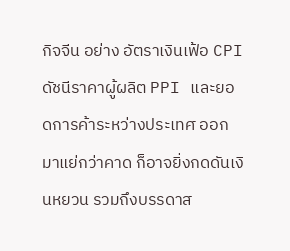กิจจีน อย่าง อัตราเงินเฟ้อ CPI ดัชนีราคาผู้ผลิต PPI และยอดการค้าระหว่างประเทศ ออกมาแย่กว่าคาด ก็อาจยิ่งกดดันเงินหยวน รวมถึงบรรดาส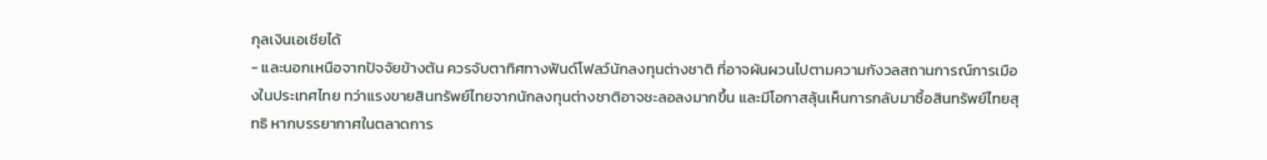กุลเงินเอเชียได้
- และนอกเหนือจากปัจจัยข้างต้น ควรจับตาทิศทางฟันด์โฟลว์นักลงทุนต่างชาติ ที่อาจผันผวนไปตามความกังวลสถานการณ์การเมืองในประเทศไทย ทว่าแรงขายสินทรัพย์ไทยจากนักลงทุนต่างชาติอาจชะลอลงมากขึ้น และมีโอกาสลุ้นเห็นการกลับมาซื้อสินทรัพย์ไทยสุทธิ หากบรรยากาศในตลาดการ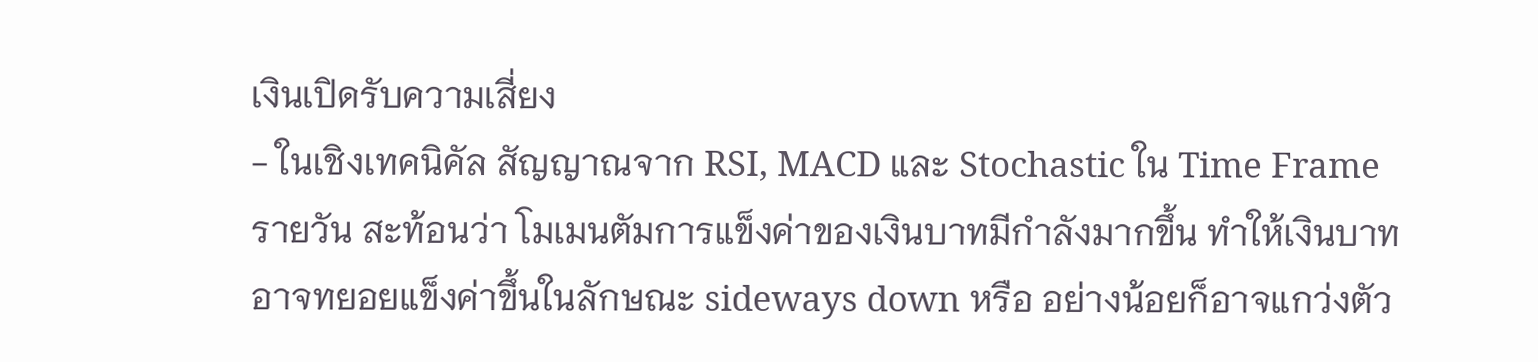เงินเปิดรับความเสี่ยง
- ในเชิงเทคนิคัล สัญญาณจาก RSI, MACD และ Stochastic ใน Time Frame รายวัน สะท้อนว่า โมเมนตัมการแข็งค่าของเงินบาทมีกำลังมากขึ้น ทำให้เงินบาทอาจทยอยแข็งค่าขึ้นในลักษณะ sideways down หรือ อย่างน้อยก็อาจแกว่งตัว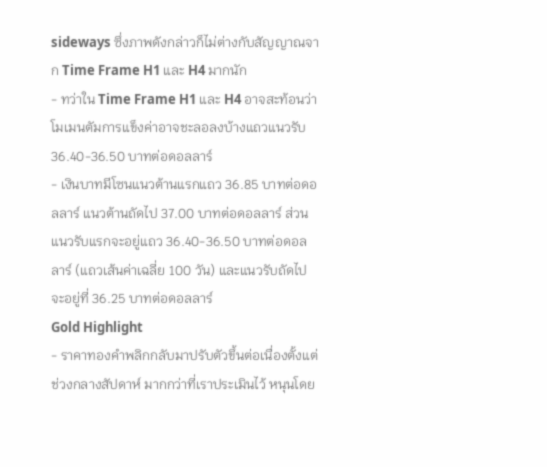sideways ซึ่งภาพดังกล่าวก็ไม่ต่างกับสัญญาณจาก Time Frame H1 และ H4 มากนัก
- ทว่าใน Time Frame H1 และ H4 อาจสะท้อนว่า โมเมนตัมการแข็งค่าอาจชะลอลงบ้างแถวแนวรับ 36.40-36.50 บาทต่อดอลลาร์
- เงินบาทมีโซนแนวต้านแรกแถว 36.85 บาทต่อดอลลาร์ แนวต้านถัดไป 37.00 บาทต่อดอลลาร์ ส่วนแนวรับแรกจะอยู่แถว 36.40-36.50 บาทต่อดอลลาร์ (แถวเส้นค่าเฉลี่ย 100 วัน) และแนวรับถัดไปจะอยู่ที่ 36.25 บาทต่อดอลลาร์
Gold Highlight
- ราคาทองคำพลิกกลับมาปรับตัวขึ้นต่อเนื่องตั้งแต่ช่วงกลางสัปดาห์ มากกว่าที่เราประเมินไว้ หนุนโดย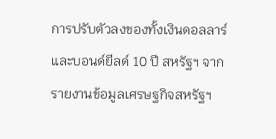การปรับตัวลงของทั้งเงินดอลลาร์และบอนด์ยีลด์ 10 ปี สหรัฐฯ จากรายงานข้อมูลเศรษฐกิจสหรัฐฯ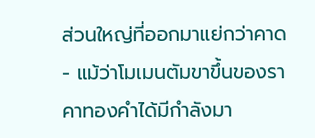ส่วนใหญ่ที่ออกมาแย่กว่าคาด
- แม้ว่าโมเมนตัมขาขึ้นของราคาทองคำได้มีกำลังมา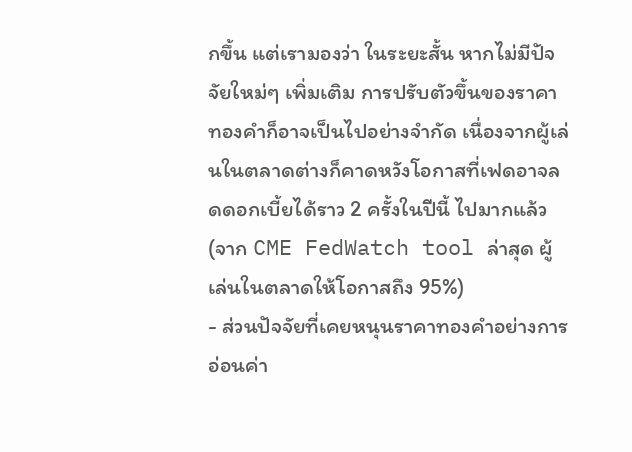กขึ้น แต่เรามองว่า ในระยะสั้น หากไม่มีปัจจัยใหม่ๆ เพิ่มเติม การปรับตัวขึ้นของราคาทองคำก็อาจเป็นไปอย่างจำกัด เนื่องจากผู้เล่นในตลาดต่างก็คาดหวังโอกาสที่เฟดอาจลดดอกเบี้ยได้ราว 2 ครั้งในปีนี้ ไปมากแล้ว (จาก CME FedWatch tool ล่าสุด ผู้เล่นในตลาดให้โอกาสถึง 95%)
- ส่วนปัจจัยที่เคยหนุนราคาทองคำอย่างการอ่อนค่า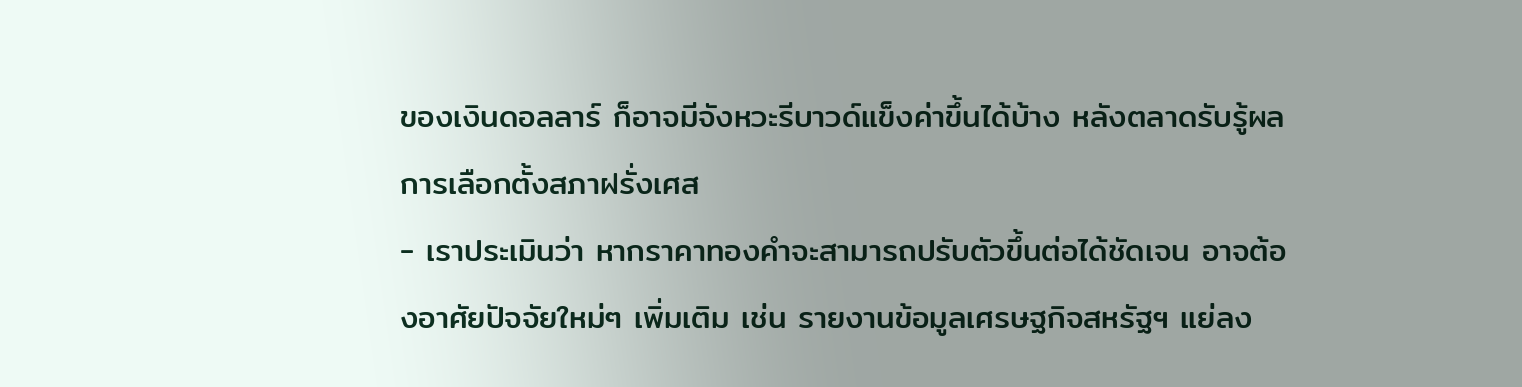ของเงินดอลลาร์ ก็อาจมีจังหวะรีบาวด์แข็งค่าขึ้นได้บ้าง หลังตลาดรับรู้ผลการเลือกตั้งสภาฝรั่งเศส
- เราประเมินว่า หากราคาทองคำจะสามารถปรับตัวขึ้นต่อได้ชัดเจน อาจต้องอาศัยปัจจัยใหม่ๆ เพิ่มเติม เช่น รายงานข้อมูลเศรษฐกิจสหรัฐฯ แย่ลง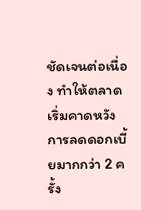ชัดเจนต่อเนื่อง ทำให้ตลาดเริ่มคาดหวังการลดดอกเบี้ยมากกว่า 2 ครั้ง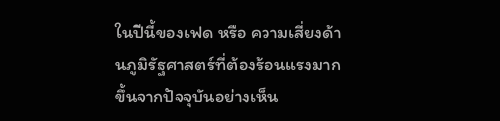ในปีนี้ของเฟด หรือ ความเสี่ยงด้านภูมิรัฐศาสตร์ที่ต้องร้อนแรงมากขึ้นจากปัจจุบันอย่างเห็น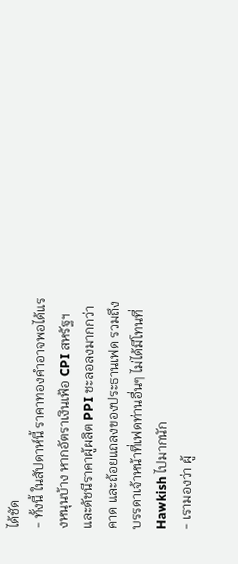ได้ชัด
- ทั้งนี้ ในสัปดาห์นี้ ราคาทองคำอาจพอได้แรงหนุนบ้าง หากอัตราเงินเฟ้อ CPI สหรัฐฯ และดัชนีราคาผู้ผลิต PPI ชะลอลงมากกว่าคาด และถ้อยแถลงของประธานเฟด รวมถึงบรรดาเจ้าหน้าที่เฟดท่านอื่นๆ ไม่ได้มีโทนที่ Hawkish ไปมากนัก
- เรามองว่า ผู้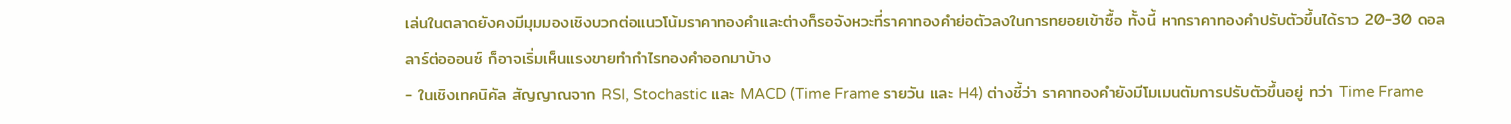เล่นในตลาดยังคงมีมุมมองเชิงบวกต่อแนวโน้มราคาทองคำและต่างก็รอจังหวะที่ราคาทองคำย่อตัวลงในการทยอยเข้าซื้อ ทั้งนี้ หากราคาทองคำปรับตัวขึ้นได้ราว 20-30 ดอลลาร์ต่อออนซ์ ก็อาจเริ่มเห็นแรงขายทำกำไรทองคำออกมาบ้าง
- ในเชิงเทคนิคัล สัญญาณจาก RSI, Stochastic และ MACD (Time Frame รายวัน และ H4) ต่างชี้ว่า ราคาทองคำยังมีโมเมนตัมการปรับตัวขึ้นอยู่ ทว่า Time Frame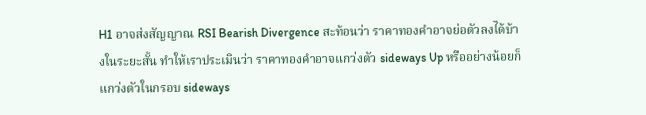H1 อาจส่งสัญญาณ RSI Bearish Divergence สะท้อนว่า ราคาทองคำอาจย่อตัวลงได้บ้างในระยะสั้น ทำให้เราประเมินว่า ราคาทองคำอาจแกว่งตัว sideways Up หรืออย่างน้อยก็แกว่งตัวในกรอบ sideways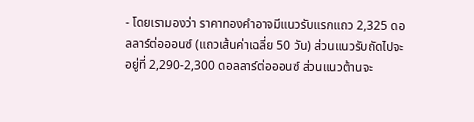- โดยเรามองว่า ราคาทองคำอาจมีแนวรับแรกแถว 2,325 ดอลลาร์ต่อออนซ์ (แถวเส้นค่าเฉลี่ย 50 วัน) ส่วนแนวรับถัดไปจะอยู่ที่ 2,290-2,300 ดอลลาร์ต่อออนซ์ ส่วนแนวต้านจะ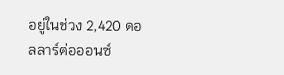อยู่ในช่วง 2,420 ดอลลาร์ต่อออนซ์